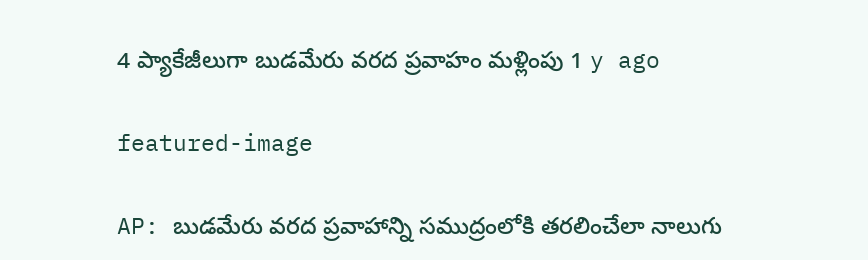4 ప్యాకేజీలుగా బుడమేరు వరద ప్రవాహం మ‌ళ్లింపు 1 y ago

featured-image

AP: బుడమేరు వరద ప్రవాహాన్ని సముద్రంలోకి తరలించేలా నాలుగు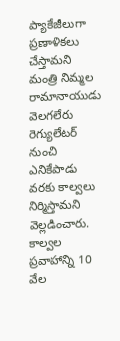ప్యాకేజీలుగా ప్రణాళికలు చేస్తామని మంత్రి నిమ్మల రామానాయుడు వెలగలేరు రెగ్యులేటర్ నుంచి ఎనికేపాడు వరకు కాల్వ‌లు నిర్మిస్తామ‌ని వెల్ల‌డించారు. కాల్వ‌ల‌ ప్రవాహాన్ని 10 వేల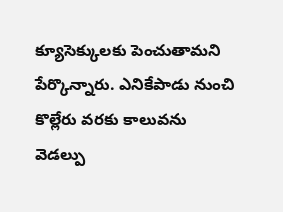క్యూసెక్కులకు పెంచుతామని పేర్కొన్నారు. ఎనికేపాడు నుంచి కొల్లేరు వరకు కాలువను వెడల్పు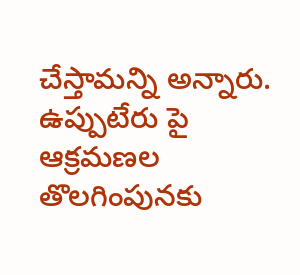చేస్తామన్ని అన్నారు. ఉప్పుటేరు పై ఆక్రమణల తొలగింపునకు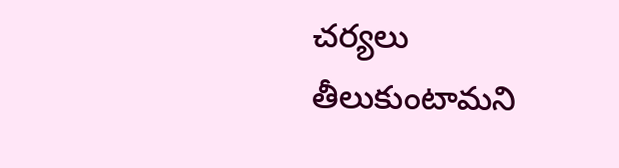చర్యలు తీలుకుంటామని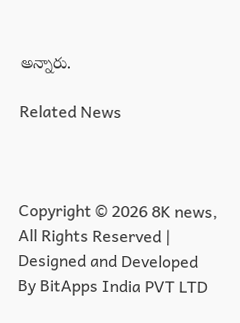అన్నారు.

Related News



Copyright © 2026 8K news, All Rights Reserved | Designed and Developed By BitApps India PVT LTD